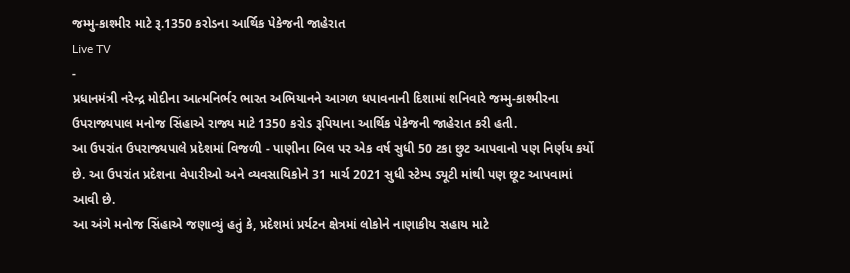જમ્મુ-કાશ્મીર માટે રૂ.1350 કરોડના આર્થિક પેકેજની જાહેરાત
Live TV
-
પ્રધાનમંત્રી નરેન્દ્ર મોદીના આત્મનિર્ભર ભારત અભિયાનને આગળ ધપાવનાની દિશામાં શનિવારે જમ્મુ-કાશ્મીરના ઉપરાજ્યપાલ મનોજ સિંહાએ રાજ્ય માટે 1350 કરોડ રૂપિયાના આર્થિક પેકેજની જાહેરાત કરી હતી.
આ ઉપરાંત ઉપરાજ્યપાલે પ્રદેશમાં વિજળી - પાણીના બિલ પર એક વર્ષ સુધી 50 ટકા છુટ આપવાનો પણ નિર્ણય કર્યો છે. આ ઉપરાંત પ્રદેશના વેપારીઓ અને વ્યવસાયિકોને 31 માર્ચ 2021 સુધી સ્ટેમ્પ ડ્યૂટી માંથી પણ છૂટ આપવામાં આવી છે.
આ અંગે મનોજ સિંહાએ જણાવ્યું હતું કે, પ્રદેશમાં પ્રર્યટન ક્ષેત્રમાં લોકોને નાણાકીય સહાય માટે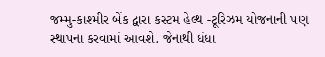જમ્મુ-કાશ્મીર બેંક દ્વારા કસ્ટમ હેલ્થ -ટૂરિઝમ યોજનાની પણ સ્થાપના કરવામાં આવશે. જેનાથી ધંધા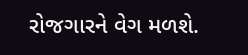રોજગારને વેગ મળશે.